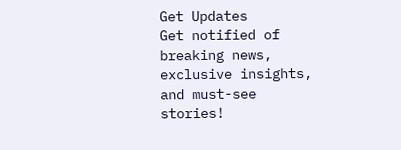Get Updates
Get notified of breaking news, exclusive insights, and must-see stories!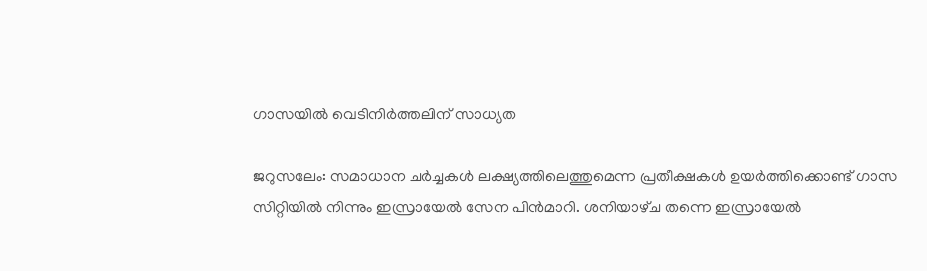ഗാസയില്‍ വെടിനിര്‍ത്തലിന്‌ സാധ്യത

ജറുസലേം: സമാധാന ചര്‍ച്ചകള്‍ ലക്ഷ്യത്തിലെത്തുമെന്ന പ്രതീക്ഷകള്‍ ഉയര്‍ത്തിക്കൊണ്ട്‌ ഗാസ സിറ്റിയില്‍ നിന്നും ഇസ്രായേല്‍ സേന പിന്‍മാറി. ശനിയാഴ്‌ച തന്നെ ഇസ്രായേല്‍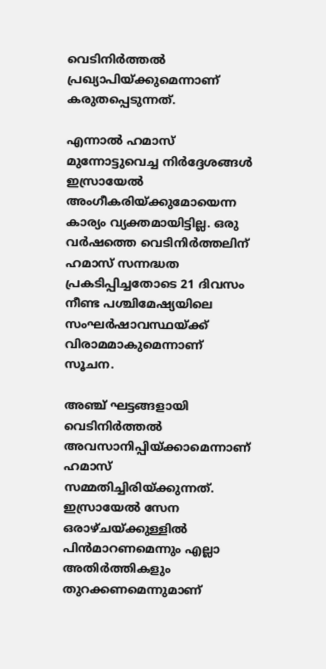വെടിനിര്‍ത്തല്‍ പ്രഖ്യാപിയ്‌ക്കുമെന്നാണ്‌ കരുതപ്പെടുന്നത്‌.

എന്നാല്‍ ഹമാസ്‌ മുന്നോട്ടുവെച്ച നിര്‍ദ്ദേശങ്ങള്‍ ഇസ്രായേല്‍ അംഗീകരിയ്‌ക്കുമോയെന്ന കാര്യം വ്യക്തമായിട്ടില്ല. ഒരു വര്‍ഷത്തെ വെടിനിര്‍ത്തലിന്‌ ഹമാസ്‌ സന്നദ്ധത പ്രകടിപ്പിച്ചതോടെ 21 ദിവസം നീണ്ട പശ്ചിമേഷ്യയിലെ സംഘര്‍ഷാവസ്ഥയ്‌ക്ക്‌ വിരാമമാകുമെന്നാണ്‌ സൂചന.

അഞ്ച്‌ ഘട്ടങ്ങളായി വെടിനിര്‍ത്തല്‍ അവസാനിപ്പിയ്‌ക്കാമെന്നാണ്‌ ഹമാസ്‌ സമ്മതിച്ചിരിയ്‌ക്കുന്നത്‌. ഇസ്രായേല്‍ സേന ഒരാഴ്‌ചയ്‌ക്കുള്ളില്‍ പിന്‍മാറണമെന്നും എല്ലാ അതിര്‍ത്തികളും തുറക്കണമെന്നുമാണ്‌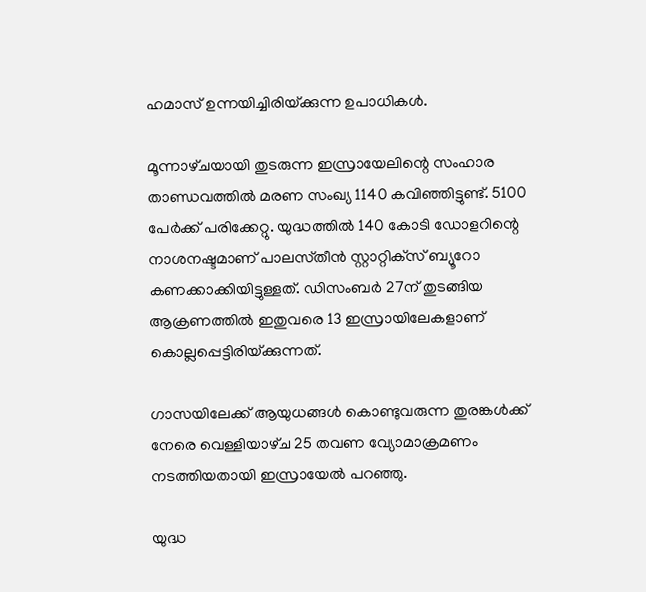ഹമാസ്‌ ഉന്നയിച്ചിരിയ്‌ക്കുന്ന ഉപാധികള്‍.

മൂന്നാഴ്‌ചയായി തുടരുന്ന ഇസ്രായേലിന്റെ സംഹാര താണ്ഡവത്തില്‍ മരണ സംഖ്യ 1140 കവിഞ്ഞിട്ടുണ്ട്‌. 5100 പേര്‍ക്ക്‌ പരിക്കേറ്റു. യുദ്ധത്തില്‍ 140 കോടി ഡോളറിന്റെ നാശനഷ്ടമാണ്‌ പാലസ്‌തീന്‍ സ്റ്റാറ്റിക്‌സ്‌ ബ്യൂറോ കണക്കാക്കിയിട്ടുള്ളത്‌. ഡിസംബര്‍ 27ന്‌ തുടങ്ങിയ ആക്രണത്തില്‍ ഇതുവരെ 13 ഇസ്രായിലേകളാണ്‌ കൊല്ലപ്പെട്ടിരിയ്‌ക്കുന്നത്‌.

ഗാസയിലേക്ക്‌ ആയുധങ്ങള്‍ കൊണ്ടുവരുന്ന തുരങ്കള്‍ക്ക്‌ നേരെ വെള്ളിയാഴ്‌ച 25 തവണ വ്യോമാക്രമണം നടത്തിയതായി ഇസ്രായേല്‍ പറഞ്ഞു.

യുദ്ധ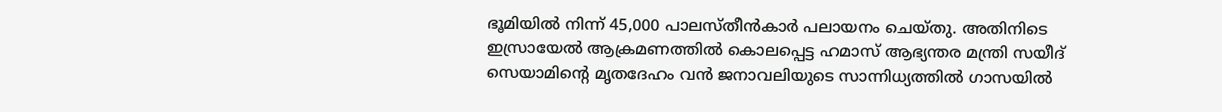ഭൂമിയില്‍ നിന്ന്‌ 45,000 പാലസ്‌തീന്‍കാര്‍ പലായനം ചെയ്‌തു. അതിനിടെ ഇസ്രായേല്‍ ആക്രമണത്തില്‍ കൊലപ്പെട്ട ഹമാസ്‌ ആഭ്യന്തര മന്ത്രി സയീദ്‌ സെയാമിന്റെ മൃതദേഹം വന്‍ ജനാവലിയുടെ സാന്നിധ്യത്തില്‍ ഗാസയില്‍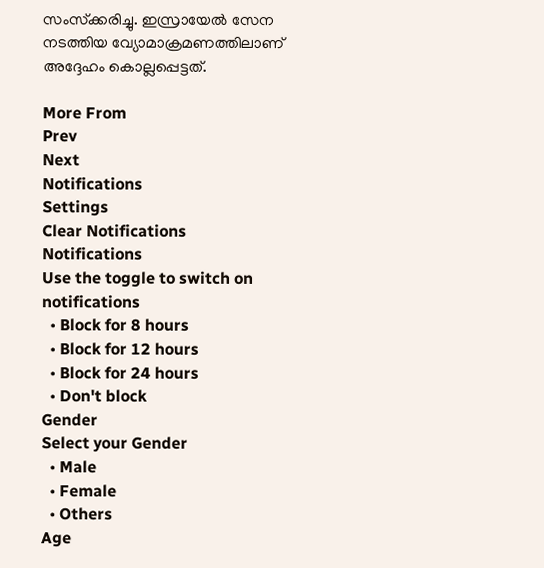സംസ്‌ക്കരിച്ചു. ഇസ്രായേല്‍ സേന നടത്തിയ വ്യോമാക്രമണത്തിലാണ്‌ അദ്ദേഹം കൊല്ലപ്പെട്ടത്‌.

More From
Prev
Next
Notifications
Settings
Clear Notifications
Notifications
Use the toggle to switch on notifications
  • Block for 8 hours
  • Block for 12 hours
  • Block for 24 hours
  • Don't block
Gender
Select your Gender
  • Male
  • Female
  • Others
Age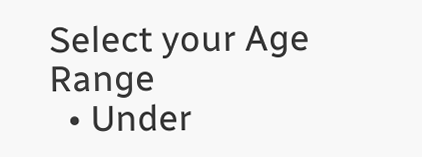Select your Age Range
  • Under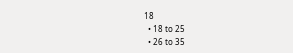18
  • 18 to 25
  • 26 to 35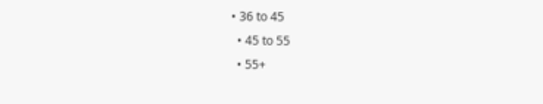• 36 to 45
  • 45 to 55
  • 55+